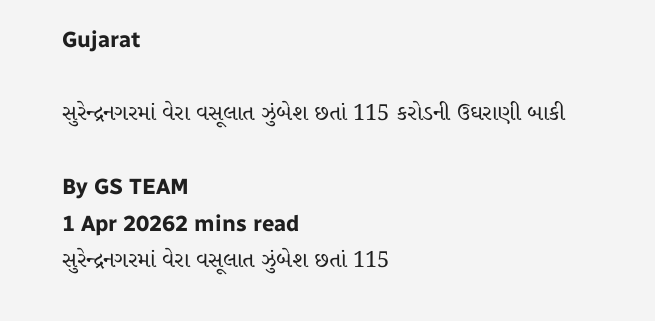Gujarat

સુરેન્દ્રનગરમાં વેરા વસૂલાત ઝુંબેશ છતાં 115 કરોડની ઉઘરાણી બાકી

By GS TEAM
1 Apr 20262 mins read
સુરેન્દ્રનગરમાં વેરા વસૂલાત ઝુંબેશ છતાં 115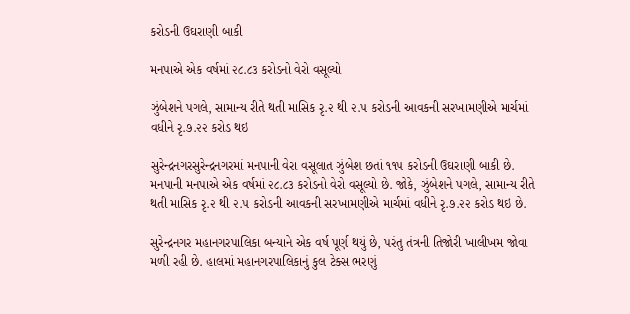કરોડની ઉઘરાણી બાકી

મનપાએ એક વર્ષમાં ૨૮.૮૩ કરોડનો વેરો વસૂલ્યો

ઝુંબેશને પગલે, સામાન્ય રીતે થતી માસિક રૃ.૨ થી ૨.૫ કરોડની આવકની સરખામણીએ માર્ચમાં વધીને રૃ.૭.૨૨ કરોડ થઇ

સુરેન્દ્રનગરસુરેન્દ્રનગરમાં મનપાની વેરા વસૂલાત ઝુંબેશ છતાં ૧૧૫ કરોડની ઉઘરાણી બાકી છે. મનપાની મનપાએ એક વર્ષમાં ૨૮.૮૩ કરોડનો વેરો વસૂલ્યો છે. જોકે, ઝુંબેશને પગલે, સામાન્ય રીતે થતી માસિક રૃ.૨ થી ૨.૫ કરોડની આવકની સરખામણીએ માર્ચમાં વધીને રૃ.૭.૨૨ કરોડ થઇ છે.

સુરેન્દ્રનગર મહાનગરપાલિકા બન્યાને એક વર્ષ પૂર્ણ થયું છે, પરંતુ તંત્રની તિજોરી ખાલીખમ જોવા મળી રહી છે. હાલમાં મહાનગરપાલિકાનું કુલ ટેક્સ ભરણું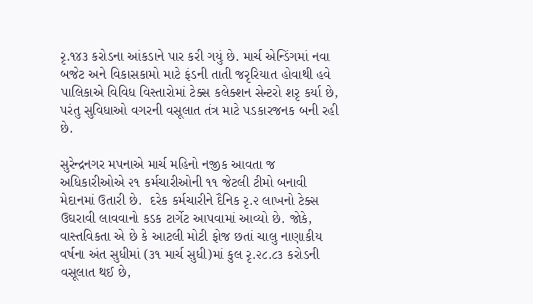રૃ.૧૪૩ કરોડના આંકડાને પાર કરી ગયું છે. માર્ચ એન્ડિંગમાં નવા બજેટ અને વિકાસકામો માટે ફંડની તાતી જરૃરિયાત હોવાથી હવે પાલિકાએ વિવિધ વિસ્તારોમાં ટેક્સ કલેક્શન સેન્ટરો શરૃ કર્યા છે, પરંતુ સુવિધાઓ વગરની વસૂલાત તંત્ર માટે પડકારજનક બની રહી છે.

સુરેન્દ્રનગર મપનાએ માર્ચ મહિનો નજીક આવતા જ અધિકારીઓએ ૨૧ કર્મચારીઓની ૧૧ જેટલી ટીમો બનાવી મેદાનમાં ઉતારી છે.  દરેક કર્મચારીને દૈનિક રૃ.૨ લાખનો ટેક્સ ઉઘરાવી લાવવાનો કડક ટાર્ગેટ આપવામાં આવ્યો છે. જોકે, વાસ્તવિકતા એ છે કે આટલી મોટી ફોજ છતાં ચાલુ નાણાકીય વર્ષના અંત સુધીમાં (૩૧ માર્ચ સુધી)માં કુલ રૃ.૨૮.૮૩ કરોડની વસૂલાત થઈ છે,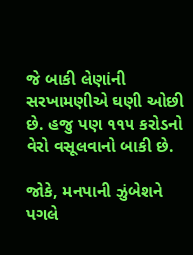જે બાકી લેણાંની સરખામણીએ ઘણી ઓછી છે. હજુ પણ ૧૧૫ કરોડનો વેરો વસૂલવાનો બાકી છે.

જોકે, મનપાની ઝુંબેશને પગલે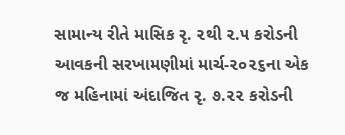સામાન્ય રીતે માસિક રૃ. ૨થી ૨.૫ કરોડની આવકની સરખામણીમાં માર્ચ-૨૦૨૬ના એક જ મહિનામાં અંદાજિત રૃ. ૭.૨૨ કરોડની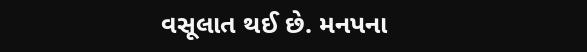વસૂલાત થઈ છે. મનપના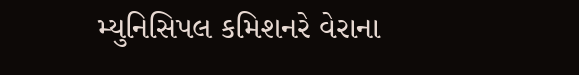મ્યુનિસિપલ કમિશનરે વેરાના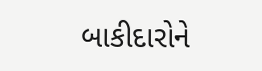બાકીદારોને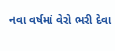નવા વર્ષમાં વેરો ભરી દેવા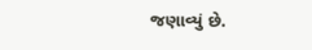જણાવ્યું છે.